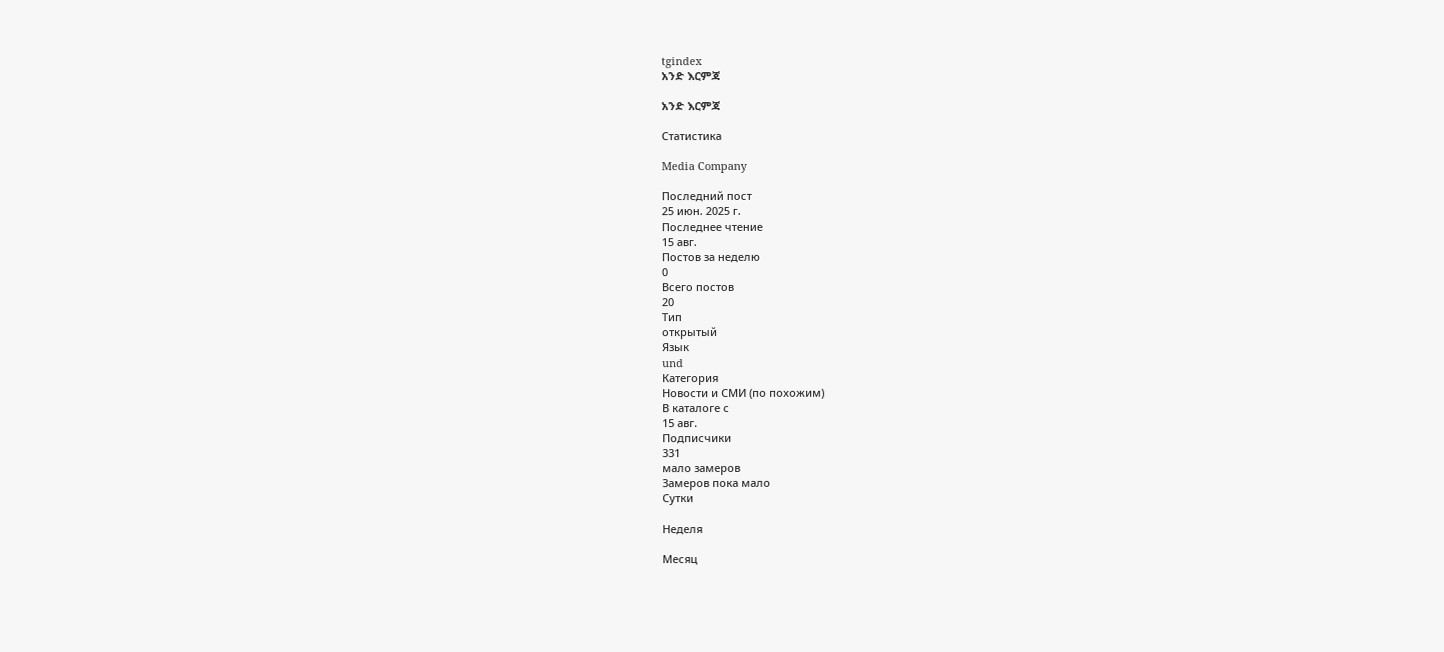tgindex
አንድ እርምጃ

አንድ እርምጃ

Статистика

Media Company

Последний пост
25 июн. 2025 г.
Последнее чтение
15 авг.
Постов за неделю
0
Всего постов
20
Тип
открытый
Язык
und
Категория
Новости и СМИ (по похожим)
В каталоге с
15 авг.
Подписчики
331
мало замеров
Замеров пока мало
Сутки

Неделя

Месяц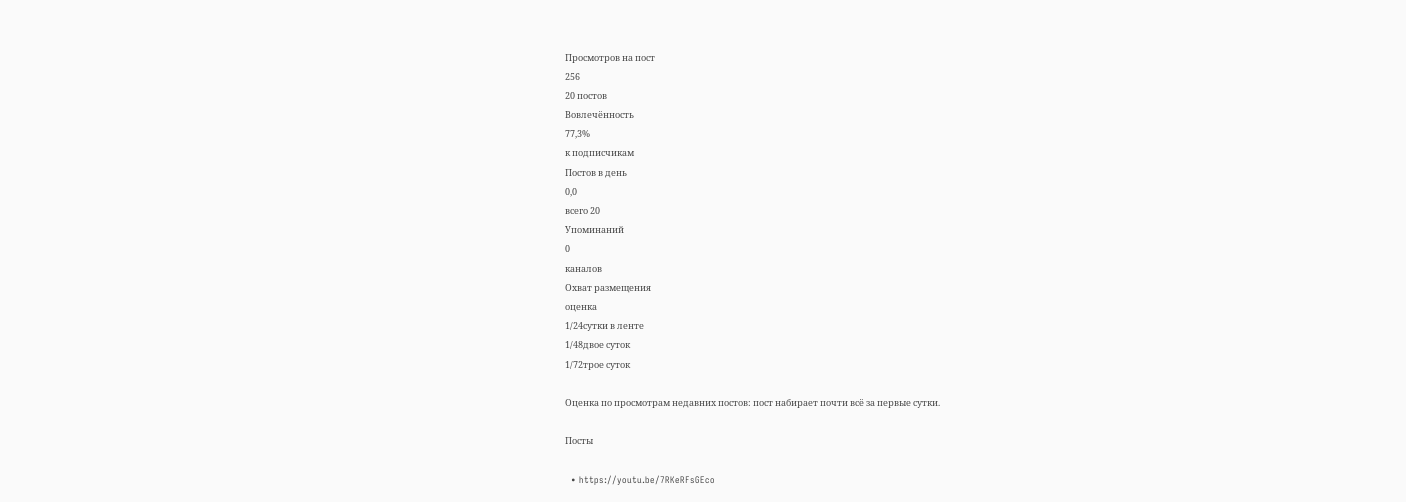Просмотров на пост
256
20 постов
Вовлечённость
77,3%
к подписчикам
Постов в день
0,0
всего 20
Упоминаний
0
каналов
Охват размещения
оценка
1/24сутки в ленте
1/48двое суток
1/72трое суток

Оценка по просмотрам недавних постов: пост набирает почти всё за первые сутки.

Посты

  • https://youtu.be/7RKeRFsGEco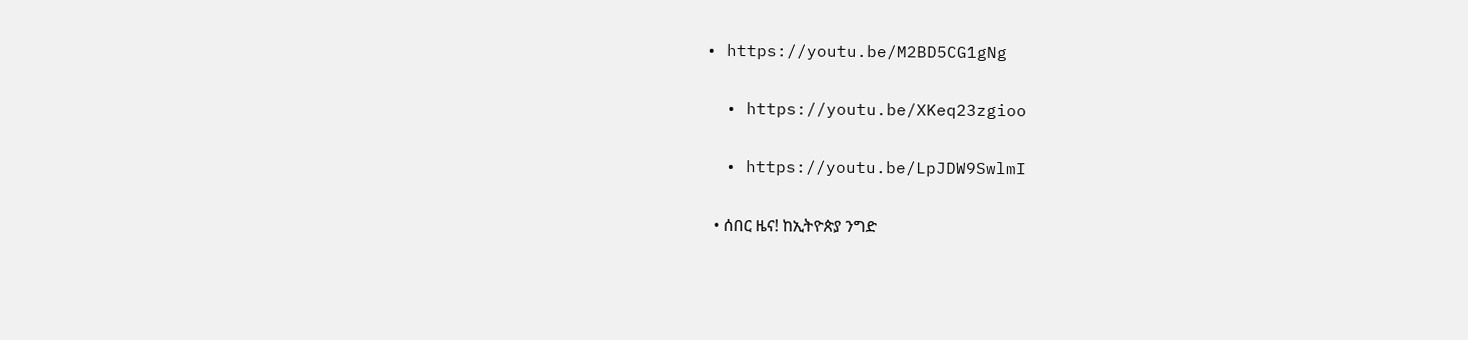• https://youtu.be/M2BD5CG1gNg

  • https://youtu.be/XKeq23zgioo

  • https://youtu.be/LpJDW9SwlmI

  • ሰበር ዜና! ከኢትዮጵያ ንግድ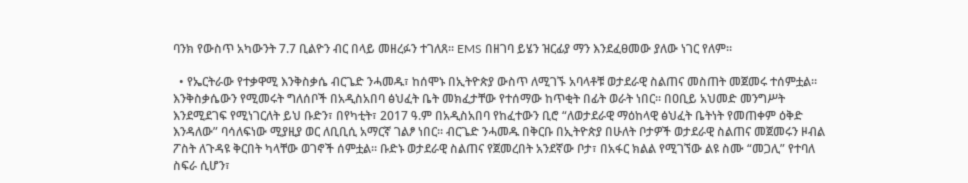ባንክ የውስጥ አካውንት 7.7 ቢልዮን ብር በላይ መዘረፉን ተገለጸ። EMS በዘገባ ይሄን ዝርፊያ ማን እንደፈፀመው ያለው ነገር የለም።

  • የኤርትራው የተቃዋሚ እንቅስቃሴ ብርጌድ ንሓመዱ፣ ከሰሞኑ በኢትዮጵያ ውስጥ ለሚገኙ አባላቶቹ ወታደራዊ ስልጠና መስጠት መጀመሩ ተሰምቷል። እንቅስቃሴውን የሚመሩት ግለሰቦች በአዲስአበባ ፅህፈት ቤት መክፈታቸው የተሰማው ከጥቂት በፊት ወራት ነበር። በዐቢይ አህመድ መንግሥት እንደሚደገፍ የሚነገርለት ይህ ቡድን፣ በየካቲት፣ 2017 ዓ.ም በአዲስአበባ የከፈተውን ቢሮ “ለወታደራዊ ማዕከላዊ ፅህፈት ቤትነት የመጠቀም ዕቅድ እንዳለው” ባሳለፍነው ሚያዚያ ወር ለቢቢሲ አማርኛ ገልፆ ነበር። ብርጌድ ንሓመዱ በቅርቡ በኢትዮጵያ በሁለት ቦታዎች ወታደራዊ ስልጠና መጀመሩን ዞብል ፖስት ለጉዳዩ ቅርበት ካላቸው ወገኖች ሰምቷል። ቡድኑ ወታደራዊ ስልጠና የጀመረበት አንደኛው ቦታ፣ በአፋር ክልል የሚገኘው ልዩ ስሙ “መጋሊ” የተባለ ስፍራ ሲሆን፣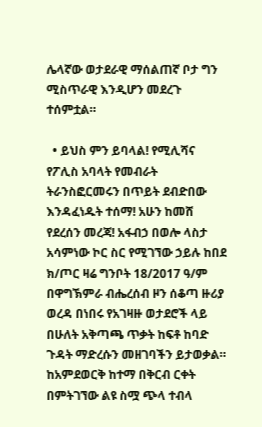ሌላኛው ወታደራዊ ማሰልጠኛ ቦታ ግን ሚስጥራዊ እንዲሆን መደረጉ ተሰምቷል።

  • ይህስ ምን ይባላል! የሚሊሻና የፖሊስ አባላት የመብራት ትራንስፎርመሩን በጥይት ደብድበው እንዳፈነዱት ተሰማ! አሁን ከመሸ የደረሰን መረጃ! አፋብኃ በወሎ ላስታ አሳምነው ኮር ስር የሚገኘው ኃይሉ ከበደ ክ/ጦር ዛሬ ግንቦት 18/2017 ዓ/ም በዋግኽምራ ብሔረሰብ ዞን ሰቆጣ ዙሪያ ወረዳ በነበሩ የአገዛዙ ወታደሮች ላይ በሁለት አቅጣጫ ጥቃት ከፍቶ ከባድ ጉዳት ማድረሱን መዘገባችን ይታወቃል። ከአምደወርቅ ከተማ በቅርብ ርቀት በምትገኘው ልዩ ስሟ ጭላ ተብላ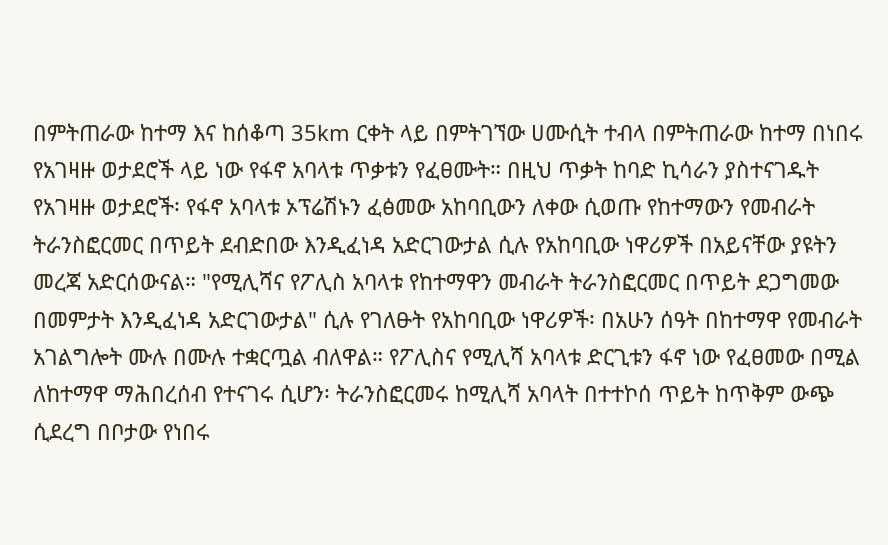በምትጠራው ከተማ እና ከሰቆጣ 35km ርቀት ላይ በምትገኘው ሀሙሲት ተብላ በምትጠራው ከተማ በነበሩ የአገዛዙ ወታደሮች ላይ ነው የፋኖ አባላቱ ጥቃቱን የፈፀሙት። በዚህ ጥቃት ከባድ ኪሳራን ያስተናገዱት የአገዛዙ ወታደሮች፡ የፋኖ አባላቱ ኦፕሬሽኑን ፈፅመው አከባቢውን ለቀው ሲወጡ የከተማውን የመብራት ትራንስፎርመር በጥይት ደብድበው እንዲፈነዳ አድርገውታል ሲሉ የአከባቢው ነዋሪዎች በአይናቸው ያዩትን  መረጃ አድርሰውናል። "የሚሊሻና የፖሊስ አባላቱ የከተማዋን መብራት ትራንስፎርመር በጥይት ደጋግመው በመምታት እንዲፈነዳ አድርገውታል" ሲሉ የገለፁት የአከባቢው ነዋሪዎች፡ በአሁን ሰዓት በከተማዋ የመብራት አገልግሎት ሙሉ በሙሉ ተቋርጧል ብለዋል። የፖሊስና የሚሊሻ አባላቱ ድርጊቱን ፋኖ ነው የፈፀመው በሚል ለከተማዋ ማሕበረሰብ የተናገሩ ሲሆን፡ ትራንስፎርመሩ ከሚሊሻ አባላት በተተኮሰ ጥይት ከጥቅም ውጭ ሲደረግ በቦታው የነበሩ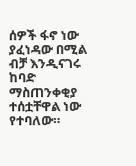ሰዎች ፋኖ ነው ያፈነዳው በሚል ብቻ እንዲናገሩ ከባድ ማስጠንቀቂያ ተሰቷቸዋል ነው የተባለው።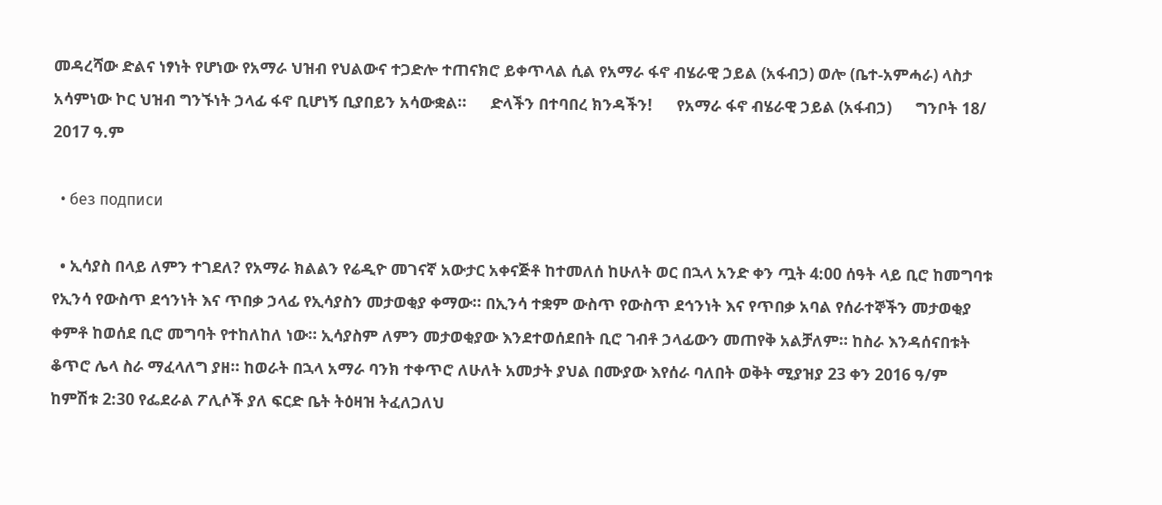መዳረሻው ድልና ነፃነት የሆነው የአማራ ህዝብ የህልውና ተጋድሎ ተጠናክሮ ይቀጥላል ሲል የአማራ ፋኖ ብሄራዊ ኃይል (አፋብኃ) ወሎ (ቤተ-አምሓራ) ላስታ አሳምነው ኮር ህዝብ ግንኙነት ኃላፊ ፋኖ ቢሆነኝ ቢያበይን አሳውቋል።      ድላችን በተባበረ ክንዳችን!      የአማራ ፋኖ ብሄራዊ ኃይል (አፋብኃ)      ግንቦት 18/ 2017 ዓ.ም

  • без подписи

  • ኢሳያስ በላይ ለምን ተገደለ? የአማራ ክልልን የሬዲዮ መገናኛ አውታር አቀናጅቶ ከተመለሰ ከሁለት ወር በኋላ አንድ ቀን ጧት 4:00 ሰዓት ላይ ቢሮ ከመግባቱ የኢንሳ የውስጥ ደኅንነት እና ጥበቃ ኃላፊ የኢሳያስን መታወቂያ ቀማው። በኢንሳ ተቋም ውስጥ የውስጥ ደኅንነት እና የጥበቃ አባል የሰራተኞችን መታወቂያ ቀምቶ ከወሰደ ቢሮ መግባት የተከለከለ ነው። ኢሳያስም ለምን መታወቂያው እንደተወሰደበት ቢሮ ገብቶ ኃላፊውን መጠየቅ አልቻለም። ከስራ እንዳሰናበቱት ቆጥሮ ሌላ ስራ ማፈላለግ ያዘ። ከወራት በኋላ አማራ ባንክ ተቀጥሮ ለሁለት አመታት ያህል በሙያው እየሰራ ባለበት ወቅት ሚያዝያ 23 ቀን 2016 ዓ/ም ከምሽቱ 2:30 የፌደራል ፖሊሶች ያለ ፍርድ ቤት ትዕዛዝ ትፈለጋለህ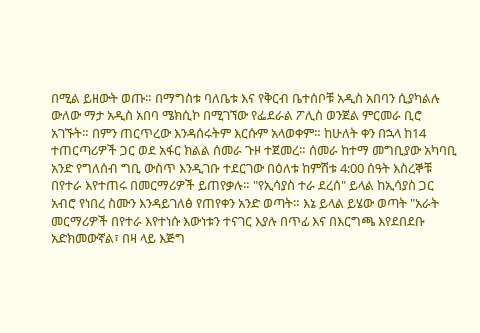በሚል ይዘውት ወጡ። በማግስቱ ባለቤቱ እና የቅርብ ቤተሰቦቹ አዲስ አበባን ሲያካልሉ ውለው ማታ አዲስ አበባ ሜክሲኮ በሚገኘው የፌደራል ፖሊስ ወንጀል ምርመራ ቢሮ አገኙት። በምን ጠርጥረው እንዳሰሩትም እርሱም አላወቀም። ከሁለት ቀን በኋላ ከ14 ተጠርጣሪዎች ጋር ወደ አፋር ክልል ሰመራ ጉዞ ተጀመረ። ሰመራ ከተማ መግቢያው አካባቢ አንድ የግለሰብ ግቢ ውስጥ እንዲገቡ ተደርገው በዕለቱ ከምሽቱ 4:00 ሰዓት እስረኞቹ በየተራ እየተጠሩ በመርማሪዎች ይጠየቃሉ። "የኢሳያስ ተራ ደረሰ" ይላል ከኢሳያስ ጋር አብሮ የነበረ ስሙን እንዳይገለፅ የጠየቀን አንድ ወጣት። እኔ ይላል ይሄው ወጣት "አራት መርማሪዎች በየተራ እየተነሱ እውነቱን ተናገር እያሉ በጥፊ እና በእርግጫ እየደበደቡ አድክመውኛል፣ በዛ ላይ እጅግ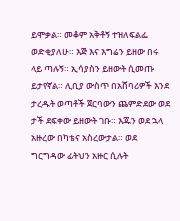ይሞቃል። መቆም አቅቶኝ ተዝለፍልፌ ወድቂያለሁ። እጅ እና እግሬን ይዘው በሩ ላይ ጣሉኝ። ኢሳያስን ይዘውት ሲመጡ ይታየኛል። ሊቢያ ውስጥ በአሸባሪዎች እንደ ታረዱት ወጣቶች ጀርባውን ጨምድደው ወደ ታች ደፍቀው ይዘውት ገቡ። እጁን ወደ ኋላ አዙረው በካቴና አስረውታል። ወደ ግርግዳው ፊትህን አዙር ሲሉት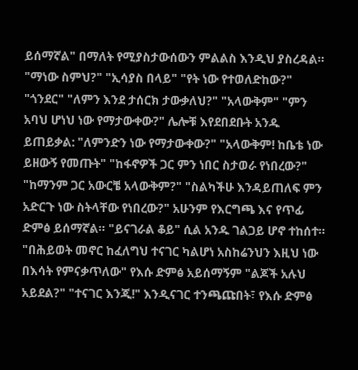ይሰማኛል" በማለት የሚያስታውሰውን ምልልስ እንዲህ ያስረዳል። "ማነው ስምህ?" "ኢሳያስ በላይ" "የት ነው የተወለድከው?" "ጎንደር" "ለምን እንደ ታሰርክ ታውቃለህ?" "አላውቅም" "ምን አባህ ሆነህ ነው የማታውቀው?" ሌሎቹ እየደበደቡት አንዱ ይጠይቃል: "ለምንድን ነው የማታውቀው?" "አላውቅም! ከቤቴ ነው ይዘውኝ የመጡት" "ከፋኖዎች ጋር ምን ነበር ስታወራ የነበረው?" "ከማንም ጋር አውርቼ አላውቅም?" "ስልካችሁ እንዳይጠለፍ ምን አድርጉ ነው ስትላቸው የነበረው?" አሁንም የእርግጫ እና የጥፊ ድምፅ ይሰማኛል። "ይናገራል ቆይ" ሲል አንዱ ገልጋይ ሆኖ ተከሰተ። "በሕይወት መኖር ከፈለግህ ተናገር ካልሆነ አስከሬንህን እዚህ ነው በእሳት የምናቃጥለው" የእሱ ድምፅ አይሰማኝም "ልጆች አሉህ አይደል?" "ተናገር እንጂ!" እንዲናገር ተንጫጩበት፣ የእሱ ድምፅ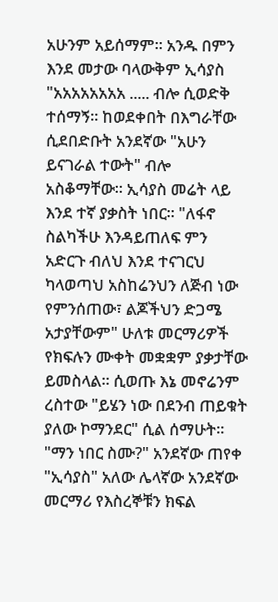አሁንም አይሰማም። አንዱ በምን እንደ መታው ባላውቅም ኢሳያስ "አአአአአአአአ ..... ብሎ ሲወድቅ ተሰማኝ። ከወደቀበት በእግራቸው ሲደበድቡት አንደኛው "አሁን ይናገራል ተውት" ብሎ አስቆማቸው። ኢሳያስ መሬት ላይ እንደ ተኛ ያቃስት ነበር። "ለፋኖ ስልካችሁ እንዳይጠለፍ ምን አድርጉ ብለህ እንደ ተናገርህ ካላወጣህ አስከሬንህን ለጅብ ነው የምንሰጠው፣ ልጆችህን ድጋሜ አታያቸውም" ሁለቱ መርማሪዎች የክፍሉን ሙቀት መቋቋም ያቃታቸው ይመስላል። ሲወጡ እኔ መኖሬንም ረስተው "ይሄን ነው በደንብ ጠይቁት ያለው ኮማንደር" ሲል ሰማሁት። "ማን ነበር ስሙ?" አንደኛው ጠየቀ "ኢሳያስ" አለው ሌላኛው አንደኛው መርማሪ የእስረኞቹን ክፍል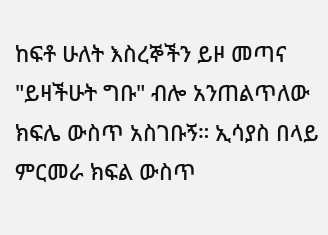ከፍቶ ሁለት እስረኞችን ይዞ መጣና "ይዛችሁት ግቡ" ብሎ አንጠልጥለው ክፍሌ ውስጥ አስገቡኝ። ኢሳያስ በላይ ምርመራ ክፍል ውስጥ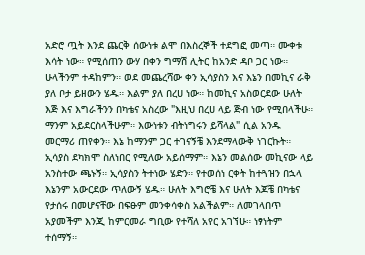አድሮ ጧት እንደ ጨርቅ ሰውነቱ ልሞ በእስረኞች ተደግፎ መጣ። ሙቀቱ እሳት ነው። የሚሰጠን ውሃ በቀን ግማሽ ሊትር ከአንድ ዳቦ ጋር ነው። ሁላችንም ተዳከምን። ወደ መጨረሻው ቀን ኢሳያስን እና እኔን በመኪና ራቅ ያለ ቦታ ይዘውን ሄዱ። እልም ያለ በረሀ ነው። ከመኪና አስወርደው ሁለት እጅ እና እግራችንን በካቴና አስረው "እዚህ በረሀ ላይ ጅብ ነው የሚበላችሁ። ማንም አይደርስላችሁም። እውነቱን ብትነግሩን ይሻላል" ሲል አንዱ መርማሪ ጠየቀን። እኔ ከማንም ጋር ተገናኝቼ እንደማላውቅ ነገርኩት። ኢሳያስ ደካክሞ ስለነበር የሚለው አይሰማም። እኔን መልሰው መኪናው ላይ አንስተው ጫኑኝ። ኢሳያስን ትተነው ሄድን። የተወሰነ ርቀት ከተጓዝን በኋላ እኔንም አውርደው ጥለውኝ ሄዱ። ሁለት እግሮቼ እና ሁለት እጆቼ በካቴና የታሰሩ በመሆናቸው በፍፁም መንቀሳቀስ አልችልም። ለመገላበጥ አያመችም እንጂ ከምርመራ ግቢው የተሻለ አየር አገኘሁ። ነፃነትም ተሰማኝ።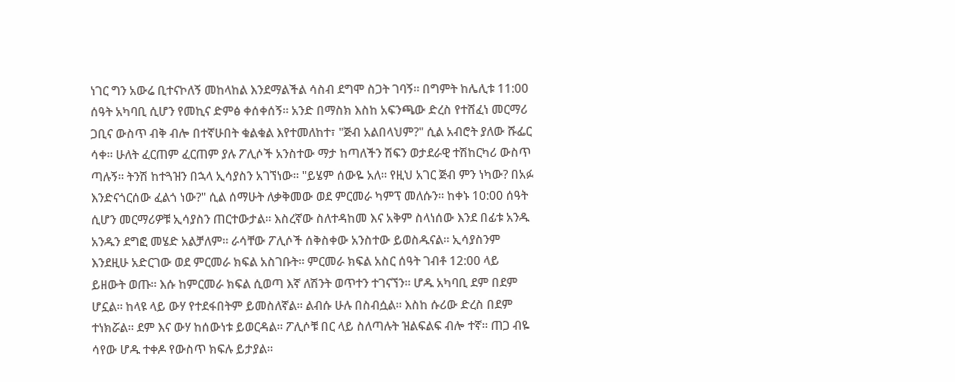ነገር ግን አውሬ ቢተናኮለኝ መከላከል እንደማልችል ሳስብ ደግሞ ስጋት ገባኝ። በግምት ከሌሊቱ 11:00 ሰዓት አካባቢ ሲሆን የመኪና ድምፅ ቀሰቀሰኝ። አንድ በማስክ እስከ አፍንጫው ድረስ የተሸፈነ መርማሪ ጋቢና ውስጥ ብቅ ብሎ በተኛሁበት ቁልቁል እየተመለከተ፣ "ጅብ አልበላህም?" ሲል አብሮት ያለው ሹፌር ሳቀ። ሁለት ፈርጠም ፈርጠም ያሉ ፖሊሶች አንስተው ማታ ከጣለችን ሽፍን ወታደራዊ ተሽከርካሪ ውስጥ ጣሉኝ። ትንሽ ከተጓዝን በኋላ ኢሳያስን አገኘነው። "ይሄም ሰውዬ አለ። የዚህ አገር ጅብ ምን ነካው? በአፉ እንድናጎርሰው ፈልጎ ነው?" ሲል ሰማሁት ለቃቅመው ወደ ምርመራ ካምፕ መለሱን። ከቀኑ 10:00 ሰዓት ሲሆን መርማሪዎቹ ኢሳያስን ጠርተውታል። እስረኛው ስለተዳከመ እና አቅም ስላነሰው እንደ በፊቱ አንዱ አንዱን ደግፎ መሄድ አልቻለም። ራሳቸው ፖሊሶች ሰቅስቀው አንስተው ይወስዱናል። ኢሳያስንም እንደዚሁ አድርገው ወደ ምርመራ ክፍል አስገቡት። ምርመራ ክፍል አስር ሰዓት ገብቶ 12:00 ላይ ይዘውት ወጡ። እሱ ከምርመራ ክፍል ሲወጣ እኛ ለሽንት ወጥተን ተገናኘን። ሆዱ አካባቢ ደም በደም ሆኗል። ከላዩ ላይ ውሃ የተደፋበትም ይመስለኛል። ልብሱ ሁሉ በስብሷል። እስከ ሱሪው ድረስ በደም ተነክሯል። ደም እና ውሃ ከሰውነቱ ይወርዳል። ፖሊሶቹ በር ላይ ስለጣሉት ዝልፍልፍ ብሎ ተኛ። ጠጋ ብዬ ሳየው ሆዱ ተቀዶ የውስጥ ክፍሉ ይታያል።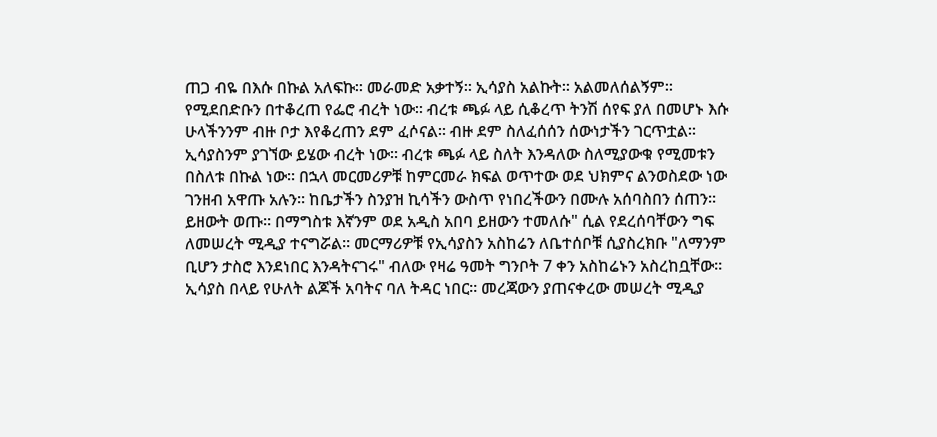ጠጋ ብዬ በእሱ በኩል አለፍኩ። መራመድ አቃተኝ። ኢሳያስ አልኩት። አልመለሰልኝም። የሚደበድቡን በተቆረጠ የፌሮ ብረት ነው። ብረቱ ጫፉ ላይ ሲቆረጥ ትንሽ ሰየፍ ያለ በመሆኑ እሱ ሁላችንንም ብዙ ቦታ እየቆረጠን ደም ፈሶናል። ብዙ ደም ስለፈሰሰን ሰውነታችን ገርጥቷል። ኢሳያስንም ያገኘው ይሄው ብረት ነው። ብረቱ ጫፉ ላይ ስለት እንዳለው ስለሚያውቁ የሚመቱን በስለቱ በኩል ነው። በኋላ መርመሪዎቹ ከምርመራ ክፍል ወጥተው ወደ ህክምና ልንወስደው ነው ገንዘብ አዋጡ አሉን። ከቤታችን ስንያዝ ኪሳችን ውስጥ የነበረችውን በሙሉ አሰባስበን ሰጠን። ይዘውት ወጡ። በማግስቱ እኛንም ወደ አዲስ አበባ ይዘውን ተመለሱ" ሲል የደረሰባቸውን ግፍ ለመሠረት ሚዲያ ተናግሯል። መርማሪዎቹ የኢሳያስን አስከሬን ለቤተሰቦቹ ሲያስረክቡ "ለማንም ቢሆን ታስሮ እንደነበር እንዳትናገሩ" ብለው የዛሬ ዓመት ግንቦት 7 ቀን አስከሬኑን አስረከቧቸው። ኢሳያስ በላይ የሁለት ልጆች አባትና ባለ ትዳር ነበር። መረጃውን ያጠናቀረው መሠረት ሚዲያ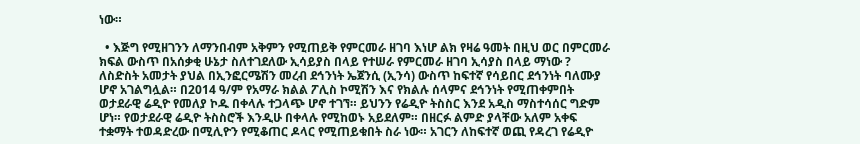ነው።

  • እጅግ የሚዘገንን ለማንበብም አቅምን የሚጠይቅ የምርመራ ዘገባ እነሆ ልክ የዛሬ ዓመት በዚህ ወር በምርመራ ክፍል ውስጥ በአሰቃቂ ሁኔታ ስለተገደለው ኢሳይያስ በላይ የተሠራ የምርመራ ዘገባ ኢሳያስ በላይ ማነው ? ለስድስት አመታት ያህል በኢንፎርሜሽን መረብ ደኅንነት ኤጀንሲ (ኢንሳ) ውስጥ ከፍተኛ የሳይበር ደኅንነት ባለሙያ ሆኖ አገልግሏል። በ2014 ዓ/ም የአማራ ክልል ፖሊስ ኮሚሽን እና የክልሉ ሰላምና ደኅንነት የሚጠቀምበት ወታደራዊ ሬዲዮ የመለያ ኮዱ በቀላሉ ተጋላጭ ሆኖ ተገኘ። ይህንን የሬዲዮ ትስስር እንደ አዲስ ማስተሳሰር ግድም ሆነ። የወታደራዊ ሬዲዮ ትስስሮች እንዲሁ በቀላሉ የሚከወኑ አይደለም። በዘርፉ ልምድ ያላቸው አለም አቀፍ ተቋማት ተወዳድረው በሚሊዮን የሚቆጠር ዶላር የሚጠይቁበት ስራ ነው። አገርን ለከፍተኛ ወጪ የዳረገ የሬዲዮ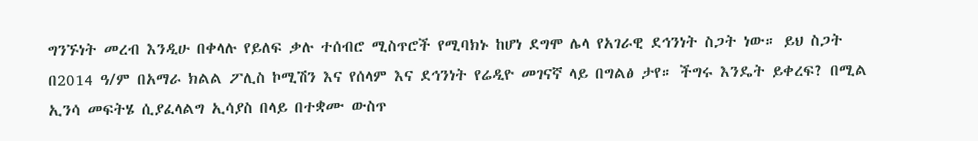ግንኙነት መረብ እንዲሁ በቀላሉ የይለፍ ቃሉ ተሰብሮ ሚስጥሮች የሚባክኑ ከሆነ ደግሞ ሌላ የአገራዊ ደኅንነት ስጋት ነው። ይህ ስጋት በ2014 ዓ/ም በአማራ ክልል ፖሊስ ኮሚሽን እና የሰላም እና ደኅንነት የሬዲዮ መገናኛ ላይ በግልፅ ታየ። ችግሩ እንዴት ይቀረፍ? በሚል ኢንሳ መፍትሄ ሲያፈላልግ ኢሳያስ በላይ በተቋሙ ውስጥ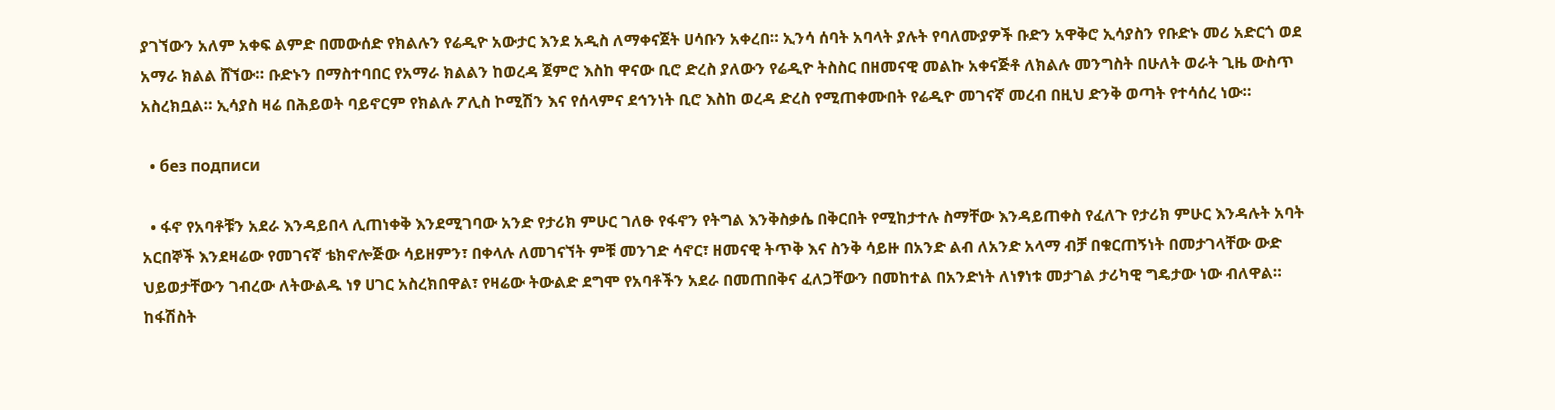ያገኘውን አለም አቀፍ ልምድ በመውሰድ የክልሉን የሬዲዮ አውታር እንደ አዲስ ለማቀናጀት ሀሳቡን አቀረበ። ኢንሳ ሰባት አባላት ያሉት የባለሙያዎች ቡድን አዋቅሮ ኢሳያስን የቡድኑ መሪ አድርጎ ወደ አማራ ክልል ሸኘው። ቡድኑን በማስተባበር የአማራ ክልልን ከወረዳ ጀምሮ እስከ ዋናው ቢሮ ድረስ ያለውን የሬዲዮ ትስስር በዘመናዊ መልኩ አቀናጅቶ ለክልሉ መንግስት በሁለት ወራት ጊዜ ውስጥ አስረክቧል። ኢሳያስ ዛሬ በሕይወት ባይኖርም የክልሉ ፖሊስ ኮሚሽን እና የሰላምና ደኅንነት ቢሮ እስከ ወረዳ ድረስ የሚጠቀሙበት የሬዲዮ መገናኛ መረብ በዚህ ድንቅ ወጣት የተሳሰረ ነው።

  • без подписи

  • ፋኖ የአባቶቹን አደራ እንዳይበላ ሊጠነቀቅ እንደሚገባው አንድ የታሪክ ምሁር ገለፁ የፋኖን የትግል እንቅስቃሴ በቅርበት የሚከታተሉ ስማቸው እንዳይጠቀስ የፈለጉ የታሪክ ምሁር እንዳሉት አባት አርበኞች እንደዛሬው የመገናኛ ቴክኖሎጅው ሳይዘምን፣ በቀላሉ ለመገናኘት ምቹ መንገድ ሳኖር፣ ዘመናዊ ትጥቅ እና ስንቅ ሳይዙ በአንድ ልብ ለአንድ አላማ ብቻ በቁርጠኝነት በመታገላቸው ውድ ህይወታቸውን ገብረው ለትውልዱ ነፃ ሀገር አስረክበዋል፣ የዛሬው ትውልድ ደግሞ የአባቶችን አደራ በመጠበቅና ፈለጋቸውን በመከተል በአንድነት ለነፃነቱ መታገል ታሪካዊ ግዴታው ነው ብለዋል። ከፋሽስት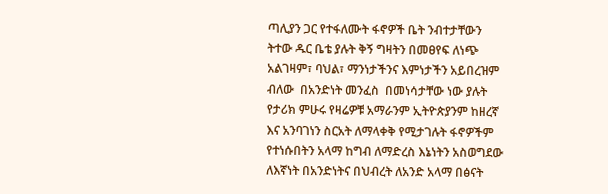ጣሊያን ጋር የተፋለሙት ፋኖዎች ቤት ንብተታቸውን ትተው ዱር ቤቴ ያሉት ቅኝ ግዛትን በመፀየፍ ለነጭ አልገዛም፣ ባህል፣ ማንነታችንና እምነታችን አይበረዝም ብለው  በአንድነት መንፈስ  በመነሳታቸው ነው ያሉት የታሪክ ምሁሩ የዛሬዎቹ አማራንም ኢትዮጵያንም ከዘረኛ እና አንባገነን ስርአት ለማላቀቅ የሚታገሉት ፋኖዎችም የተነሱበትን አላማ ከግብ ለማድረስ እኔነትን አስወግደው ለእኛነት በአንድነትና በህብረት ለአንድ አላማ በፅናት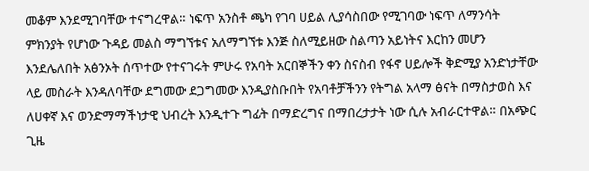መቆም እንደሚገባቸው ተናግረዋል። ነፍጥ አንስቶ ጫካ የገባ ሀይል ሊያሳስበው የሚገባው ነፍጥ ለማንሳት ምክንያት የሆነው ጉዳይ መልስ ማግኘቱና አለማግኘቱ እንጅ ስለሚይዘው ስልጣን አይነትና እርከን መሆን እንደሌለበት አፅንኦት ሰጥተው የተናገሩት ምሁሩ የአባት አርበኞችን ቀን ስናስብ የፋኖ ሀይሎች ቅድሚያ አንድነታቸው ላይ መስራት እንዳለባቸው ደግመው ደጋግመው እንዲያስቡበት የአባቶቻችንን የትግል አላማ ፅናት በማስታወስ እና ለሀቀኛ እና ወንድማማችነታዊ ህብረት እንዲተጉ ግፊት በማድረግና በማበረታታት ነው ሲሉ አብራርተዋል። በአጭር ጊዜ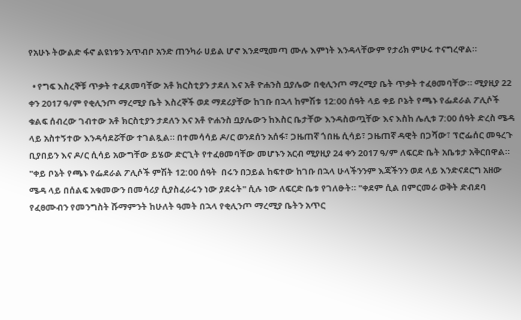የአሁኑ ትውልድ ፋኖ ልዩነቱን አጥብቦ አንድ ጠንካራ ሀይል ሆኖ እንደሚመጣ ሙሉ እምነት እንዳላቸውም የታሪክ ምሁሩ ተናግረዋል።

  • የግፍ እስረኞቹ ጥቃት ተፈጸመባቸው አቶ ክርስቲያን ታደለ እና አቶ ዮሐንስ ቧያሌው በቂሊንጦ ማረሚያ ቤት ጥቃት ተፈፀመባቸው። ሚያዚያ 22 ቀን 2017 ዓ/ም የቂሊንጦ ማረሚያ ቤት እስረኞች ወደ ማደሪያቸው ከገቡ በኋላ ከምሽቱ 12:00 ሰዓት ላይ ቀይ ቦኔት የጫኑ የፌደራል ፖሊሶች ቁልፍ ሰብረው ገብተው አቶ ክርስቲያን ታደለን እና አቶ ዮሐንስ ቧያሌውን ከእስር ቤታቸው እንዳስወጧቸው እና እስከ ሌሊቱ 7:00 ሰዓት ድረስ ሜዳ ላይ አስተኝተው እንዳሳደሯቸው ተገልጿል። በተመሳሳይ ዶ/ር ወንደሰን አሰፋ፣ ጋዜጠኛ ጎበዜ ሲሳይ፣ ጋዜጠኛ ዳዊት በጋሻው፣ ፕሮፌሰር መዓረጉ ቢያበይን እና ዶ/ር ሲሳይ አውግቸው ይሄው ድርጊት የተፈፀመባቸው መሆኑን አርብ ሚያዚያ 24 ቀን 2017 ዓ/ም ለፍርድ ቤት አቤቱታ አቅርበዋል።  "ቀይ ቦኔት የጫኑ የፌደራል ፖሊሶች ምሽት 12:00 ሰዓት  በሩን በኃይል ከፍተው ከገቡ በኋላ ሁላችንንም እጃችንን ወደ ላይ እንድናደርግ አዘው ሜዳ ላይ በሰልፍ አቁመውን በመሳሪያ ሲያስፈራሩን ነው ያደሩት" ሲሉ ነው ለፍርድ ቤቱ የገለፁት። "ቀደም ሲል በምርመራ ወቅት ድብደባ የፈፀሙብን የመንግስት ሹማምንት ከሁለት ዓመት በኋላ የቂሊንጦ ማረሚያ ቤትን አጥር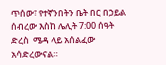ጥሰው፣ የተኛንበትን ቤት በር በኃይል ሰብረው እስከ ሌሊት 7:00 ሰዓት ድረስ  ሜዳ ላይ አሰልፈው አሳድረውናል።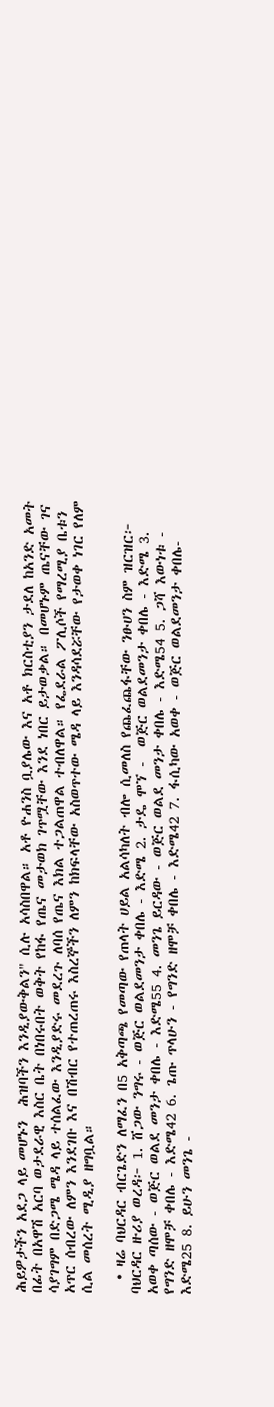ሕይዎታችን አደጋ ላይ መሆኑን  ሕዝባችን እንዲያውቅልን" ሲሉ አሳስበዋል። አቶ ዮሐንስ ቧያሌው እና አቶ ክርስቲያን ታደለ ከአንድ አመት በፊት በአዋሽ አርባ ወታደራዊ እስር ቤት በነበሩበት ወቅት የከፋ የጤና መታወክ ገጥሟቸው እንደ ነበር ይታወቃል። በመሆኑም ጤናቸው ገና ሳያገግም በድጋሜ ሜዳ ላይ ተሰልፈው እንዲያድሩ መደረጉ ለባሰ የጤና እክል ተጋልጠዋል ተብለዋል። የፌደራል ፖሊሶች የማረሚያ ቤቱን አጥር ሰብረው ለምን እንደገቡ እና በሽብር የተጠረጠሩ እስረኞችን ለምን ከክፍላቸው አስወጥተው ሜዳ ላይ እንዳሳደሯቸው የታወቀ ነገር የለም ሲል መሰረት ሚዲያ ዘግቧል።

  • ዛሬ ባህርዳር ብርጌድን ለማፈን በ5 አቅጣጫ የመጣው የጠላት ሀይል አልሳካለት ብሎ ሲመለስ የጨፈጨፋቸው ንፁሀን ስም ዝርዝር፦ ባህርዳር ዙሪያ ወረዳ፦ 1. ሸጋው ንግሩ - ወጅር ወልደመንታ ቀበሌ - እድሜ 2. ታዴ ሞኘ -  ወጅር ወልደመንታ ቀበሌ - እድሜ 3. አወቀ ጣሰው - ወጅር ወልደ መንታ ቀበሌ - እድሜ55 4. መንጌ ይርዳው - ወጅር ወልደ መንታ ቀበሌ - እድሜ54 5. ጋሻ እውነቱ - የግንድ ዘሞቻ ቀበሌ - እድሜ42 6. ጌጡ ጥላሁን - የግንድ ዘሞቻ ቀበሌ - እድሜ42 7. ፋሲካው አወቀ - ወጅር ወልደመንታ ቀበሌ-እድሜ25 8. ይሁን መንጌ -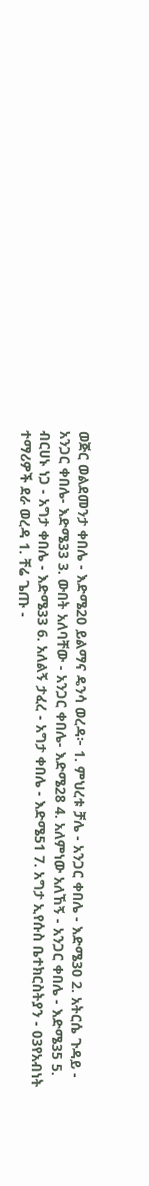ወጅር ወልደመንታ ቀበሌ - እድሜ20 ይልማና ዴንሳ ወረዳ፦ 1. ምህረቱ ቻሌ - አንጋር ቀበሌ - እድሜ30 2. አትርሴ ጉዳይ - አንጋር ቀበሌ- እድሜ33 3. ውበት አለባቸው - አንጋር ቀበሌ- እድሜ28 4. አለምነው አለኸኝ - አንጋር ቀበሌ - እድሜ35 5.  ብርሀኑ ነጋ - አግታ ቀበሌ - እድሜ33 6. አለልኝ ታፈረ - አግታ ቀበሌ - እድሜ51 7. አግታ ኢየሱስ ቤተክርስትያን - 03የአብነት ተማሪዎች ደራ ወረዳ 1. ቸሬ ጌጡ -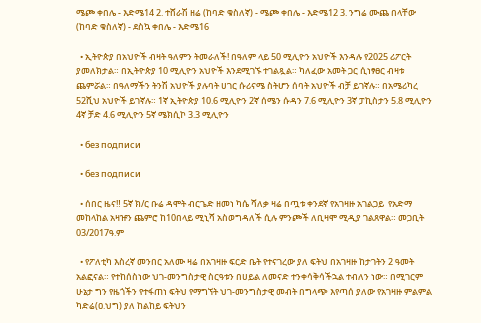ሜጮ ቀበሌ - እድሜ14 2. ተሸራሽ ዘሬ (ከባድ ቁስለኛ) - ሜጮ ቀበሌ - እድሜ12 3. ንግሬ ሙጨ በላቸው (ከባድ ቁስለኛ) - ደስኳ ቀበሌ - እድሜ16

  • ኢትዮጵያ በአህዮች ብዛት ዓለምን ትመራለች! በዓለም ላይ 50 ሚሊዮን አህዮች እንዳሉ የ2025 ሪፖርት ያመለክታል። በኢትዮጵያ 10 ሚሊዮን አህዮች እንደሚገኙ ተገልጿል። ካለፈው አመት ጋር ሲነፃፀር ብዛቱ ጨምሯል። በዓለማችን ትንሽ አህዮች ያሉባት ሀገር ሱሪናሜ ስትሆን ሰባት አህዮች ብቻ ይገኛሉ። በአሜሪካረ 52ሺህ አህዮች ይገኛሉ። 1ኛ ኢትዮጵያ 10.6 ሚሊዮን 2ኛ ሰሜን ሱዳን 7.6 ሚሊዮን 3ኛ ፓኪስታን 5.8 ሚሊዮን 4ኛ ቻድ 4.6 ሚሊዮን 5ኛ ሜክሲኮ 3.3 ሚሊዮን

  • без подписи

  • без подписи

  • ሰበር ዜና‼ 5ኛ ክ/ር ቡሬ ዳሞት ብርጌድ ዘመነ ካሴ ሻለቃ ዛሬ በጧቱ ቀንደኛ የአገዛዙ አገልጋይ  የአድማ መከላከል አዛዡን ጨምሮ ከ10በላይ ሚኒሻ አስወግዳለች ሲሉ ምንጮች ለቢዛሞ ሚዲያ ገልጸዋል። መጋቢት 03/2017ዓ.ም

  • የፖለቲካ እስረኛ መንበር አለሙ ዛሬ በአገዛዙ ፍርድ ቤት የተናገረው ያለ ፍትህ በአገዛዙ ከታገትን 2 ዓመት አልፎናል። የተከሰስነው ህገ-መንግስታዊ ስርዓቱን በሀይል ለመናድ ተንቀሳቅሳችኋል ተብለን ነው። በሚገርም ሁኔታ ግን የዜጎችን የተፋጠነ ፍትህ የማግኘት ህገ-መንግስታዊ መብት በግላጭ እየጣሰ ያለው የአገዛዙ ምልምል ካድሬ(ዐ.ህግ) ያለ ከልከይ ፍትህን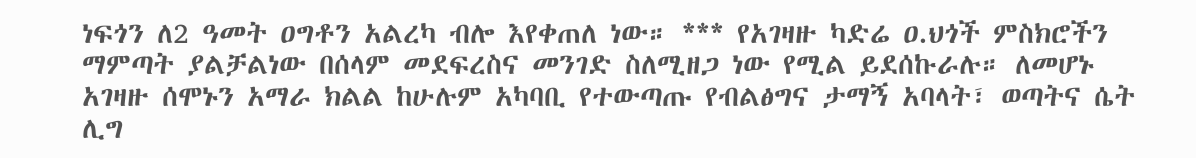ነፍጎን ለ2 ዓመት ዐግቶን አልረካ ብሎ እየቀጠለ ነው። *** የአገዛዙ ካድሬ ዐ.ህጎች ምስክሮችን ማምጣት ያልቻልነው በሰላም መደፍረስና መንገድ ስለሚዘጋ ነው የሚል ይደሰኩራሉ። ለመሆኑ አገዛዙ ሰሞኑን አማራ ክልል ከሁሉም አካባቢ የተውጣጡ የብልፅግና ታማኝ አባላት፣ ወጣትና ሴት ሊግ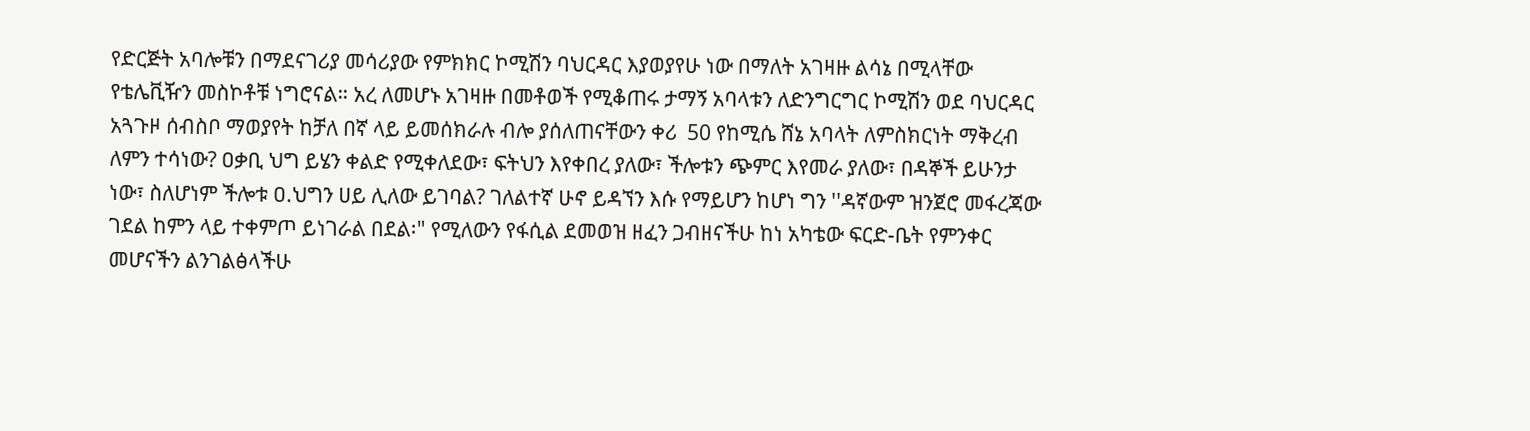የድርጅት አባሎቹን በማደናገሪያ መሳሪያው የምክክር ኮሚሽን ባህርዳር እያወያየሁ ነው በማለት አገዛዙ ልሳኔ በሚላቸው የቴሌቪዥን መስኮቶቹ ነግሮናል። አረ ለመሆኑ አገዛዙ በመቶወች የሚቆጠሩ ታማኝ አባላቱን ለድንግርግር ኮሚሽን ወደ ባህርዳር አጓጉዞ ሰብስቦ ማወያየት ከቻለ በኛ ላይ ይመሰክራሉ ብሎ ያሰለጠናቸውን ቀሪ  50 የከሚሴ ሸኔ አባላት ለምስክርነት ማቅረብ ለምን ተሳነው? ዐቃቢ ህግ ይሄን ቀልድ የሚቀለደው፣ ፍትህን እየቀበረ ያለው፣ ችሎቱን ጭምር እየመራ ያለው፣ በዳኞች ይሁንታ ነው፣ ስለሆነም ችሎቱ ዐ.ህግን ሀይ ሊለው ይገባል? ገለልተኛ ሁኖ ይዳኘን እሱ የማይሆን ከሆነ ግን ''ዳኛውም ዝንጀሮ መፋረጃው ገደል ከምን ላይ ተቀምጦ ይነገራል በደል፡" የሚለውን የፋሲል ደመወዝ ዘፈን ጋብዘናችሁ ከነ አካቴው ፍርድ-ቤት የምንቀር መሆናችን ልንገልፅላችሁ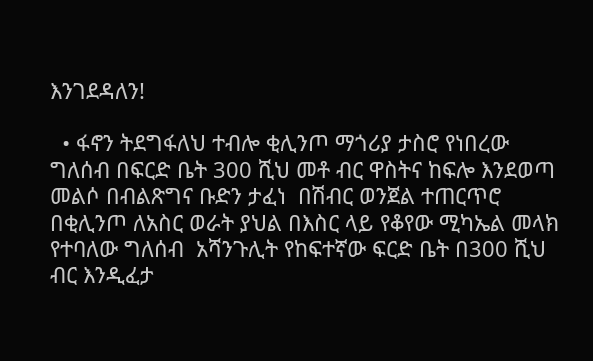እንገደዳለን!

  • ፋኖን ትደግፋለህ ተብሎ ቂሊንጦ ማጎሪያ ታስሮ የነበረው ግለሰብ በፍርድ ቤት 300 ሺህ መቶ ብር ዋስትና ከፍሎ እንደወጣ መልሶ በብልጽግና ቡድን ታፈነ  በሽብር ወንጀል ተጠርጥሮ  በቂሊንጦ ለአስር ወራት ያህል በእስር ላይ የቆየው ሚካኤል መላክ የተባለው ግለሰብ  አሻንጉሊት የከፍተኛው ፍርድ ቤት በ300 ሺህ ብር እንዲፈታ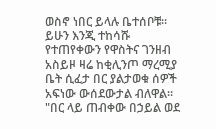ወስኖ ነበር ይላሉ ቤተሰቦቹ።  ይሁን እንጂ ተከሳሹ የተጠየቀውን የዋስትና ገንዘብ አስይዞ ዛሬ ከቂሊንጦ ማረሚያ ቤት ሲፈታ በር ያልታወቁ ሰዎች  አፍነው ውሰደውታል ብለዋል። "በር ላይ ጠብቀው በኃይል ወደ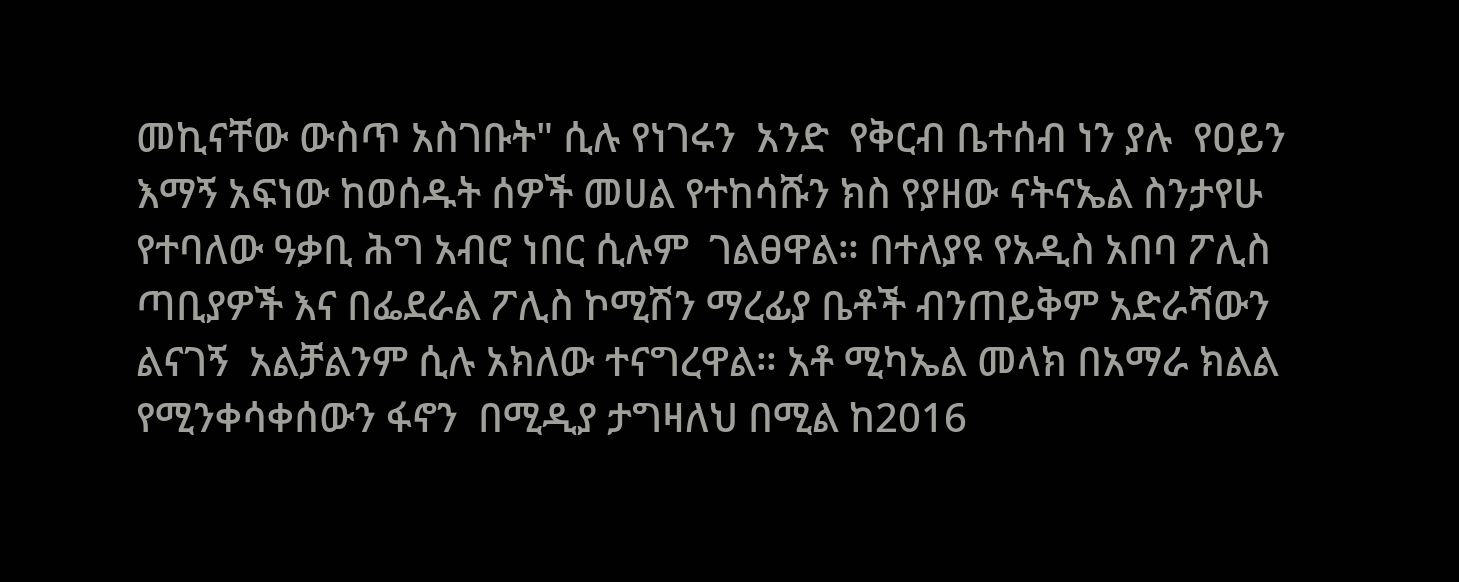መኪናቸው ውስጥ አስገቡት" ሲሉ የነገሩን  አንድ  የቅርብ ቤተሰብ ነን ያሉ  የዐይን እማኝ አፍነው ከወሰዱት ሰዎች መሀል የተከሳሹን ክስ የያዘው ናትናኤል ስንታየሁ የተባለው ዓቃቢ ሕግ አብሮ ነበር ሲሉም  ገልፀዋል። በተለያዩ የአዲስ አበባ ፖሊስ ጣቢያዎች እና በፌደራል ፖሊስ ኮሚሽን ማረፊያ ቤቶች ብንጠይቅም አድራሻውን ልናገኝ  አልቻልንም ሲሉ አክለው ተናግረዋል። አቶ ሚካኤል መላክ በአማራ ክልል የሚንቀሳቀሰውን ፋኖን  በሚዲያ ታግዛለህ በሚል ከ2016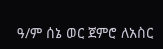ዓ/ም ሰኔ ወር ጀምሮ ለአስር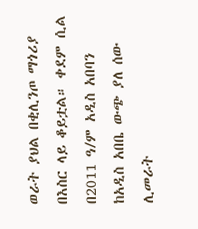ወራት ያህል በቂሊንጦ ማጎሪያ በእስር ላይ ቆይቷል። ቀደም ሲል በ2011 ዓ/ም አዲስ አበባን ከአዲስ አበቤ ውጭ ያለ ሰው ሊመራት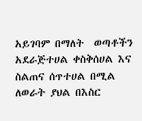አይገባም በማለት  ወጣቶችን አደራጅተሀል ቀስቅሰሀል እና ስልጠና ሰጥተሀል በሚል  ለወራት ያህል በእስር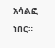አሳልፎ ነበር።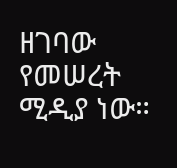ዘገባው የመሠረት ሚዲያ ነው።